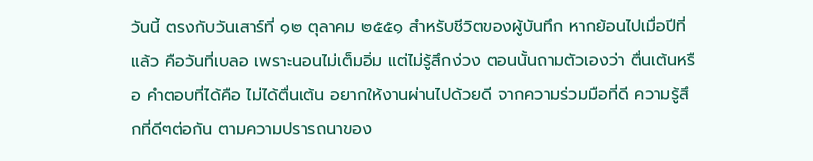วันนี้ ตรงกับวันเสาร์ที่ ๑๒ ตุลาคม ๒๕๕๑ สำหรับชีวิตของผู้บันทึก หากย้อนไปเมื่อปีที่แล้ว คือวันที่เบลอ เพราะนอนไม่เต็มอิ่ม แต่ไม่รู้สึกง่วง ตอนนั้นถามตัวเองว่า ตื่นเต้นหรือ คำตอบที่ได้คือ ไม่ได้ตื่นเต้น อยากให้งานผ่านไปด้วยดี จากความร่วมมือที่ดี ความรู้สึกที่ดีๆต่อกัน ตามความปรารถนาของ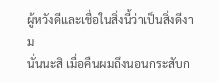ผู้หวังดีและเชื่อในสิ่งนี้ว่าเป็นสิ่งดีงาม
นั่นนะสิ เมื่อคืนผมถึงนอนกระสับก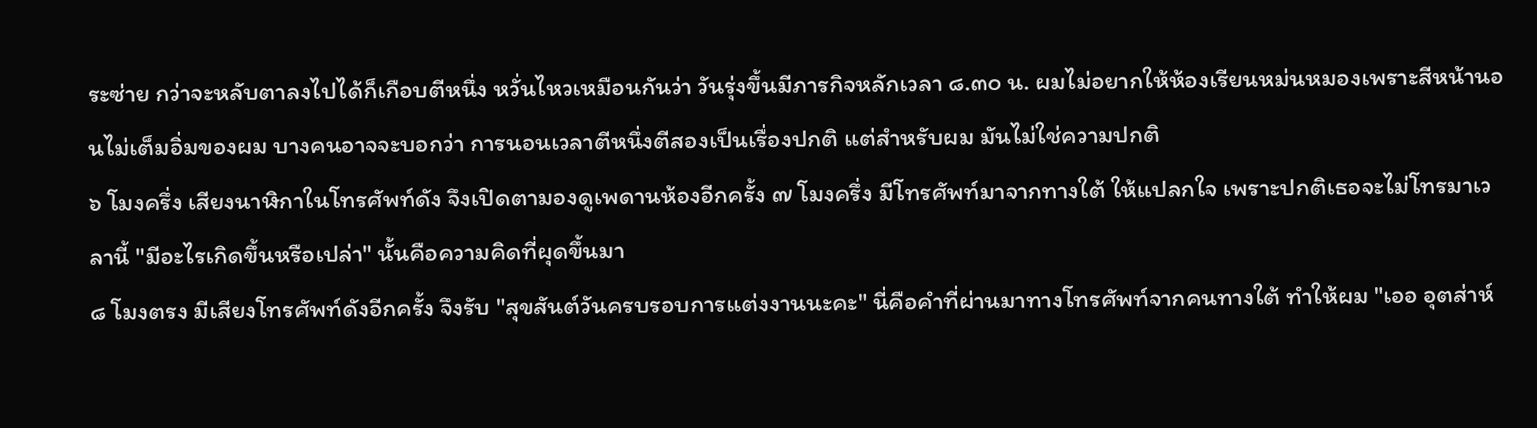ระซ่าย กว่าจะหลับตาลงไปได้ก็เกือบตีหนึ่ง หวั่นไหวเหมือนกันว่า วันรุ่งขึ้นมีภารกิจหลักเวลา ๘.๓๐ น. ผมไม่อยากให้ห้องเรียนหม่นหมองเพราะสีหน้านอนไม่เต็มอิ่มของผม บางคนอาจจะบอกว่า การนอนเวลาตีหนึ่งตีสองเป็นเรื่องปกติ แต่สำหรับผม มันไม่ใช่ความปกติ
๖ โมงครึ่ง เสียงนาฬิกาในโทรศัพท์ดัง จึงเปิดตามองดูเพดานห้องอีกครั้ง ๗ โมงครึ่ง มีโทรศัพท์มาจากทางใต้ ให้แปลกใจ เพราะปกติเธอจะไม่โทรมาเวลานี้ "มีอะไรเกิดขึ้นหรือเปล่า" นั้นคือความคิดที่ผุดขึ้นมา
๘ โมงตรง มีเสียงโทรศัพท์ดังอีกครั้ง จึงรับ "สุขสันต์วันครบรอบการแต่งงานนะคะ" นี่คือคำที่ผ่านมาทางโทรศัพท์จากคนทางใต้ ทำให้ผม "เออ อุตส่าห์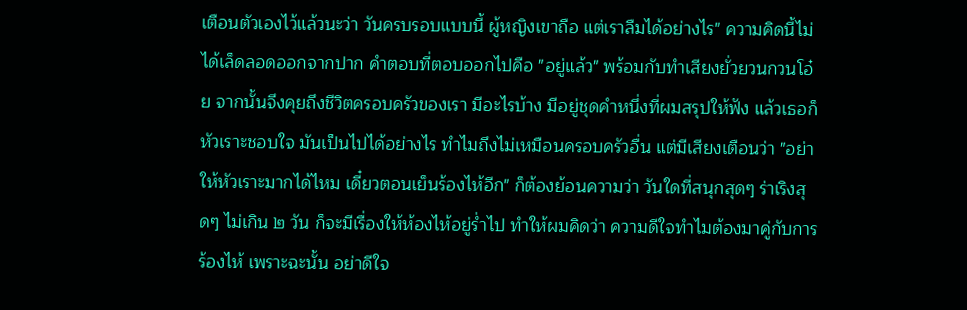เตือนตัวเองไว้แล้วนะว่า วันครบรอบแบบนี้ ผู้หญิงเขาถือ แต่เราลืมได้อย่างไร" ความคิดนี้ไม่ได้เล็ดลอดออกจากปาก คำตอบที่ตอบออกไปคือ "อยู่แล้ว" พร้อมกับทำเสียงยั่วยวนกวนโอ๋ย จากนั้นจึงคุยถึงชีวิตครอบครัวของเรา มีอะไรบ้าง มีอยู่ชุดคำหนึ่งที่ผมสรุปให้ฟัง แล้วเธอก็หัวเราะชอบใจ มันเป็นไปได้อย่างไร ทำไมถึงไม่เหมือนครอบครัวอื่น แต่มีเสียงเตือนว่า "อย่าให้หัวเราะมากได้ไหม เดี๋ยวตอนเย็นร้องไห้อีก" ก็ต้องย้อนความว่า วันใดที่สนุกสุดๆ ร่าเริงสุดๆ ไม่เกิน ๒ วัน ก็จะมีเรื่องให้ห้องไห้อยู่ร่ำไป ทำให้ผมคิดว่า ความดีใจทำไมต้องมาคู่กับการร้องไห้ เพราะฉะนั้น อย่าดีใจ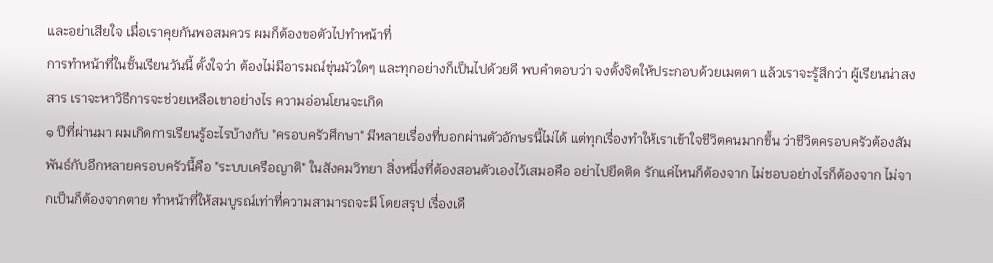และอย่าเสียใจ เมื่อเราคุยกันพอสมควร ผมก็ต้องขอตัวไปทำหน้าที่
การทำหน้าที่ในชั้นเรียนวันนี้ ตั้งใจว่า ต้องไม่มีอารมณ์ขุ่นมัวใดๆ และทุกอย่างก็เป็นไปด้วยดี พบคำตอบว่า จงตั้งจิตให้ประกอบด้วยเมตตา แล้วเราจะรู้สึกว่า ผู้เรียนน่าสงสาร เราจะหาวิธีการจะช่วยเหลือเขาอย่างไร ความอ่อนโยนจะเกิด
๑ ปีที่ผ่านมา ผมเกิดการเรียนรู้อะไรบ้างกับ "ครอบครัวศึกษา" มีหลายเรื่องที่บอกผ่านตัวอักษรนี้ไม่ได้ แต่ทุกเรื่องทำให้เราเข้าใจชีวิตคนมากขึ้น ว่าชีวิตครอบครัวต้องสัมพันธ์กับอีกหลายครอบครัวนี้คือ "ระบบเครือญาติ" ในสังคมวิทยา สิ่งหนึ่งที่ต้องสอนตัวเองไว้เสมอคือ อย่าไปยึดติด รักแค่ไหนก็ต้องจาก ไม่ชอบอย่างไรก็ต้องจาก ไม่จากเป็นก็ต้องจากตาย ทำหน้าที่ให้สมบูรณ์เท่าที่ความสามารถจะมี โดยสรุป เรื่องเดื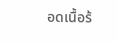อดเนื้อร้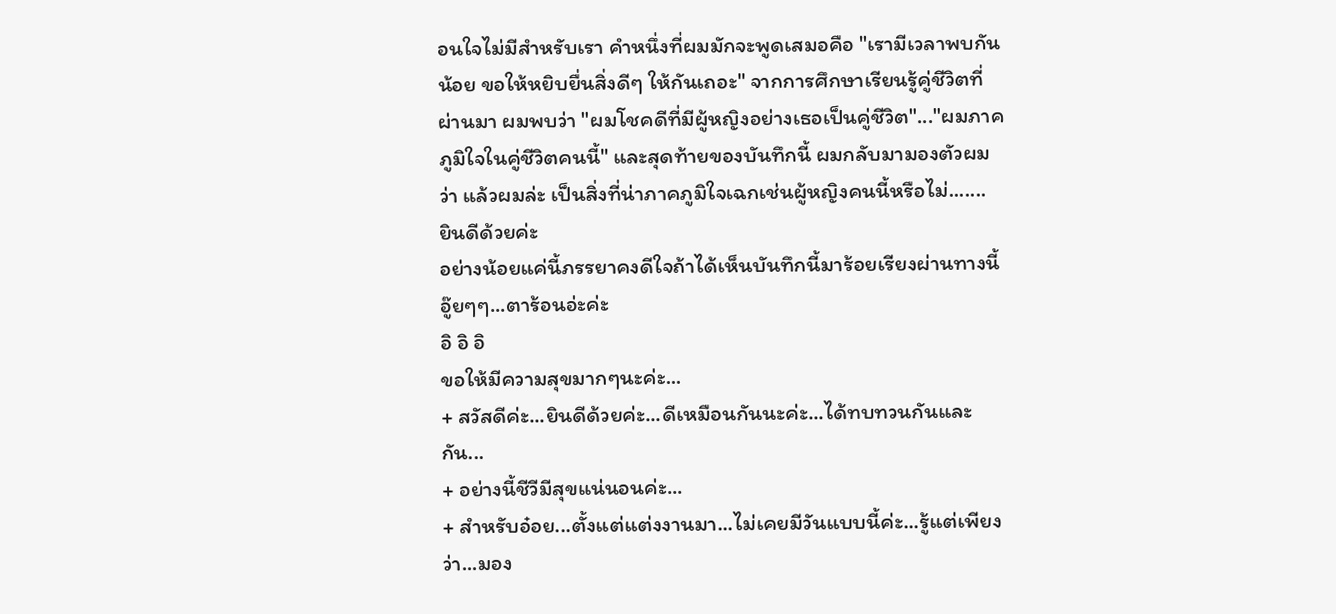อนใจไม่มีสำหรับเรา คำหนึ่งที่ผมมักจะพูดเสมอคือ "เรามีเวลาพบกันน้อย ขอให้หยิบยื่นสิ่งดีๆ ให้กันเถอะ" จากการศึกษาเรียนรู้คู่ชีวิตที่ผ่านมา ผมพบว่า "ผมโชคดีที่มีผู้หญิงอย่างเธอเป็นคู่ชีวิต"..."ผมภาคภูมิใจในคู่ชีวิตคนนี้" และสุดท้ายของบันทึกนี้ ผมกลับมามองตัวผมว่า แล้วผมล่ะ เป็นสิ่งที่น่าภาคภูมิใจเฉกเช่นผู้หญิงคนนี้หรือไม่.......
ยินดีด้วยค่ะ
อย่างน้อยแค่นี้ภรรยาคงดีใจถ้าได้เห็นบันทึกนี้มาร้อยเรียงผ่านทางนี้
อู๊ยๆๆ...ตาร้อนอ่ะค่ะ
อิ อิ อิ
ขอให้มีความสุขมากๆนะค่ะ...
+ สวัสดีค่ะ...ยินดีด้วยค่ะ...ดีเหมือนกันนะค่ะ...ได้ทบทวนกันและกัน...
+ อย่างนี้ชีวีมีสุขแน่นอนค่ะ...
+ สำหรับอ๋อย...ตั้งแต่แต่งงานมา...ไม่เคยมีวันแบบนี้ค่ะ...รู้แต่เพียงว่า...มอง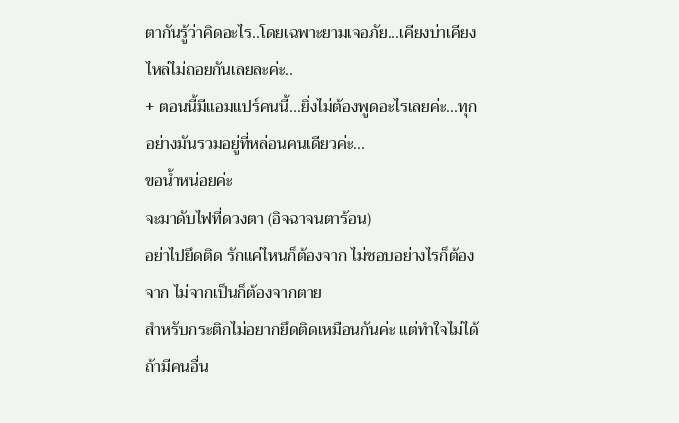ตากันรู้ว่าคิดอะไร..โดยเฉพาะยามเจอภัย...เคียงบ่าเคียงไหล่ไม่ถอยกันเลยละค่ะ..
+ ตอนนี้มีแอมแปร์คนนี้...ยิ่งไม่ต้องพูดอะไรเลยค่ะ...ทุกอย่างมันรวมอยู่ที่หล่อนคนเดียวค่ะ...
ขอน้ำหน่อยค่ะ
จะมาดับไฟที่ดวงตา (อิจฉาจนตาร้อน)
อย่าไปยึดติด รักแค่ไหนก็ต้องจาก ไม่ชอบอย่างไรก็ต้องจาก ไม่จากเป็นก็ต้องจากตาย
สำหรับกระติกไม่อยากยึดติดเหมือนกันค่ะ แต่ทำใจไม่ได้ ถ้ามีคนอื่น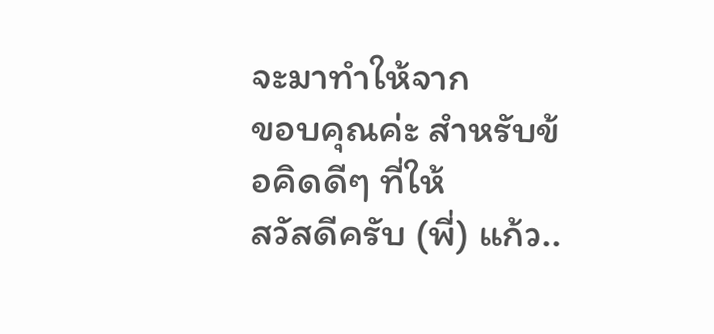จะมาทำให้จาก
ขอบคุณค่ะ สำหรับข้อคิดดีๆ ที่ให้
สวัสดีครับ (พี่) แก้ว..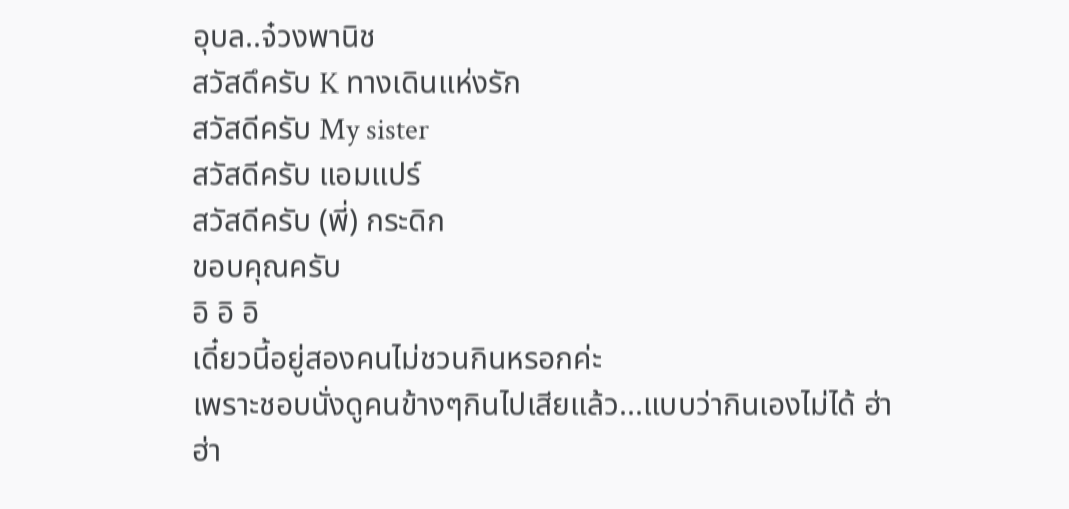อุบล..จ๋วงพานิช
สวัสดึครับ K ทางเดินแห่งรัก
สวัสดีครับ My sister
สวัสดีครับ แอมแปร์
สวัสดีครับ (พี่) กระดิก
ขอบคุณครับ
อิ อิ อิ
เดี๋ยวนี้อยู่สองคนไม่ชวนกินหรอกค่ะ
เพราะชอบนั่งดูคนข้างๆกินไปเสียแล้ว...แบบว่ากินเองไม่ได้ ฮ่า ฮ่า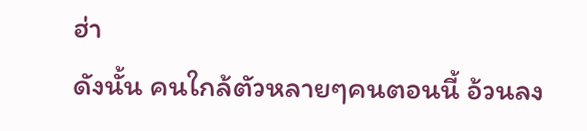ฮ่า
ดังนั้น คนใกล้ตัวหลายๆคนตอนนี้ อ้วนลง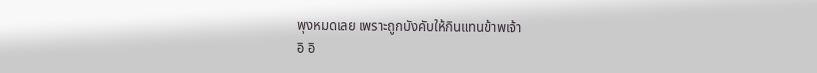พุงหมดเลย เพราะถูกบังคับให้กินแทนข้าพเจ้า
อิ อิ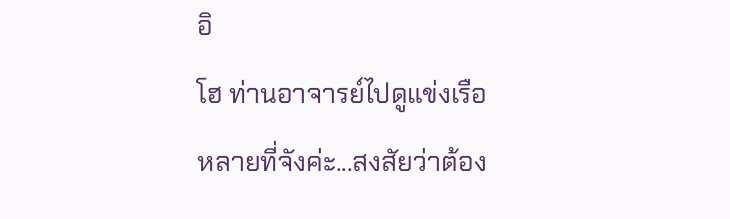อิ
โฮ ท่านอาจารย์ไปดูแข่งเรือหลายที่จังค่ะ...สงสัยว่าต้อง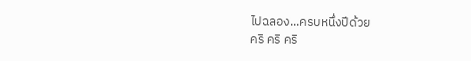ไปฉลอง...ครบหนึ่งปีด้วย
คริ คริ คริ